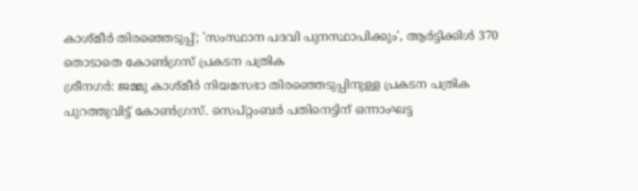കാശ്മീർ തിരഞ്ഞെടുപ്പ്; 'സംസ്ഥാന പദവി പുനസ്ഥാപിക്കും', ആർട്ടിക്കിൾ 370 തൊടാതെ കോൺഗ്രസ് പ്രകടന പത്രിക
ശ്രീനഗർ: ജമ്മു കാശ്മീർ നിയമസഭാ തിരഞ്ഞെടുപ്പിനുള്ള പ്രകടന പത്രിക പുറത്തുവിട്ട് കോൺഗ്രസ്. സെപ്റ്റംബർ പതിനെട്ടിന് ഒന്നാംഘട്ട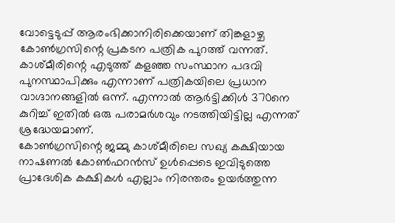വോട്ടെടുപ്പ് ആരംഭിക്കാനിരിക്കെയാണ് തിങ്കളാഴ്ച കോൺഗ്രസിന്റെ പ്രകടന പത്രിക പുറത്ത് വന്നത്. കാശ്മീരിന്റെ എടുത്ത് കളഞ്ഞ സംസ്ഥാന പദവി പുനസ്ഥാപിക്കും എന്നാണ് പത്രികയിലെ പ്രധാന വാഗ്ദാനങ്ങളിൽ ഒന്ന്. എന്നാൽ ആർട്ടിക്കിൾ 370നെ കുറിച്ച് ഇതിൽ ഒരു പരാമർശവും നടത്തിയിട്ടില്ല എന്നത് ശ്രദ്ധേയമാണ്.
കോൺഗ്രസിന്റെ ജമ്മു കാശ്മീരിലെ സഖ്യ കക്ഷിയായ നാഷണൽ കോൺഫറൻസ് ഉൾപ്പെടെ ഇവിടുത്തെ പ്രാദേശിക കക്ഷികൾ എല്ലാം നിരന്തരം ഉയർത്തുന്ന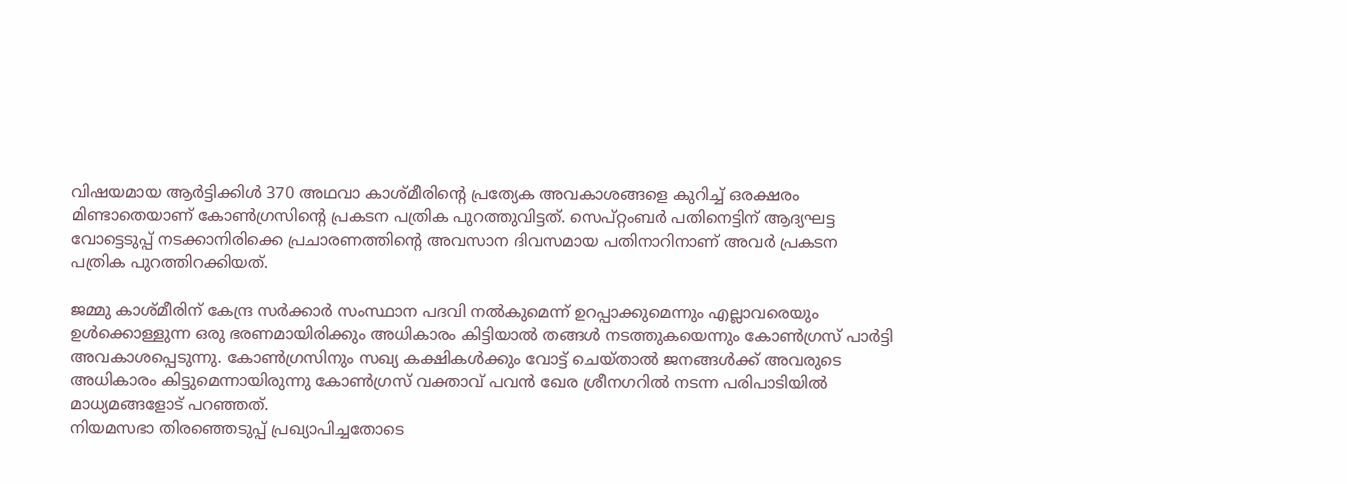വിഷയമായ ആർട്ടിക്കിൾ 370 അഥവാ കാശ്മീരിന്റെ പ്രത്യേക അവകാശങ്ങളെ കുറിച്ച് ഒരക്ഷരം മിണ്ടാതെയാണ് കോൺഗ്രസിന്റെ പ്രകടന പത്രിക പുറത്തുവിട്ടത്. സെപ്റ്റംബർ പതിനെട്ടിന് ആദ്യഘട്ട വോട്ടെടുപ്പ് നടക്കാനിരിക്കെ പ്രചാരണത്തിന്റെ അവസാന ദിവസമായ പതിനാറിനാണ് അവർ പ്രകടന പത്രിക പുറത്തിറക്കിയത്.

ജമ്മു കാശ്മീരിന് കേന്ദ്ര സർക്കാർ സംസ്ഥാന പദവി നൽകുമെന്ന് ഉറപ്പാക്കുമെന്നും എല്ലാവരെയും ഉൾക്കൊള്ളുന്ന ഒരു ഭരണമായിരിക്കും അധികാരം കിട്ടിയാൽ തങ്ങൾ നടത്തുകയെന്നും കോൺഗ്രസ് പാർട്ടി അവകാശപ്പെടുന്നു. കോൺഗ്രസിനും സഖ്യ കക്ഷികൾക്കും വോട്ട് ചെയ്താൽ ജനങ്ങൾക്ക് അവരുടെ അധികാരം കിട്ടുമെന്നായിരുന്നു കോൺഗ്രസ് വക്താവ് പവൻ ഖേര ശ്രീനഗറിൽ നടന്ന പരിപാടിയിൽ മാധ്യമങ്ങളോട് പറഞ്ഞത്.
നിയമസഭാ തിരഞ്ഞെടുപ്പ് പ്രഖ്യാപിച്ചതോടെ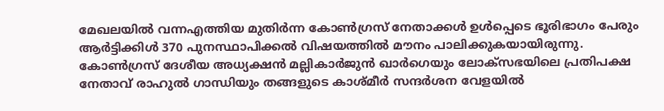മേഖലയിൽ വന്നഎത്തിയ മുതിർന്ന കോൺഗ്രസ് നേതാക്കൾ ഉൾപ്പെടെ ഭൂരിഭാഗം പേരും ആർട്ടിക്കിൾ 370 പുനസ്ഥാപിക്കൽ വിഷയത്തിൽ മൗനം പാലിക്കുകയായിരുന്നു. കോൺഗ്രസ് ദേശീയ അധ്യക്ഷൻ മല്ലികാർജുൻ ഖാർഗെയും ലോക്സഭയിലെ പ്രതിപക്ഷ നേതാവ് രാഹുൽ ഗാന്ധിയും തങ്ങളുടെ കാശ്മീർ സന്ദർശന വേളയിൽ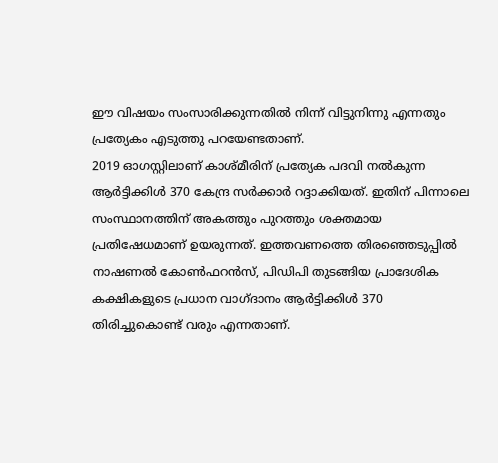ഈ വിഷയം സംസാരിക്കുന്നതിൽ നിന്ന് വിട്ടുനിന്നു എന്നതും പ്രത്യേകം എടുത്തു പറയേണ്ടതാണ്.
2019 ഓഗസ്റ്റിലാണ് കാശ്മീരിന് പ്രത്യേക പദവി നൽകുന്ന ആർട്ടിക്കിൾ 370 കേന്ദ്ര സർക്കാർ റദ്ദാക്കിയത്. ഇതിന് പിന്നാലെ സംസ്ഥാനത്തിന് അകത്തും പുറത്തും ശക്തമായ പ്രതിഷേധമാണ് ഉയരുന്നത്. ഇത്തവണത്തെ തിരഞ്ഞെടുപ്പിൽ നാഷണൽ കോൺഫറൻസ്, പിഡിപി തുടങ്ങിയ പ്രാദേശിക കക്ഷികളുടെ പ്രധാന വാഗ്ദാനം ആർട്ടിക്കിൾ 370 തിരിച്ചുകൊണ്ട് വരും എന്നതാണ്.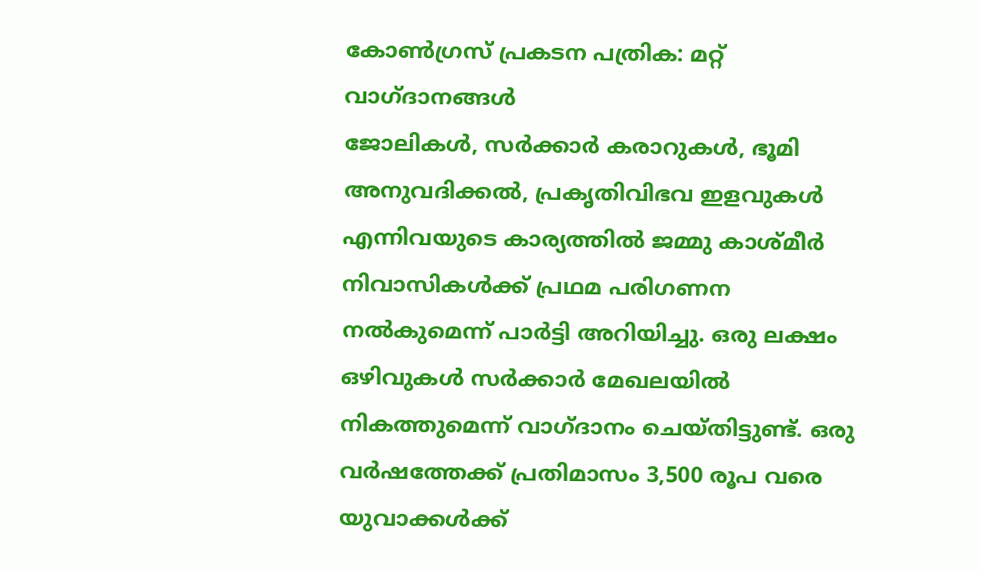കോൺഗ്രസ് പ്രകടന പത്രിക: മറ്റ് വാഗ്ദാനങ്ങൾ
ജോലികൾ, സർക്കാർ കരാറുകൾ, ഭൂമി അനുവദിക്കൽ, പ്രകൃതിവിഭവ ഇളവുകൾ എന്നിവയുടെ കാര്യത്തിൽ ജമ്മു കാശ്മീർ നിവാസികൾക്ക് പ്രഥമ പരിഗണന നൽകുമെന്ന് പാർട്ടി അറിയിച്ചു. ഒരു ലക്ഷം ഒഴിവുകൾ സർക്കാർ മേഖലയിൽ നികത്തുമെന്ന് വാഗ്ദാനം ചെയ്തിട്ടുണ്ട്. ഒരു വർഷത്തേക്ക് പ്രതിമാസം 3,500 രൂപ വരെ യുവാക്കൾക്ക്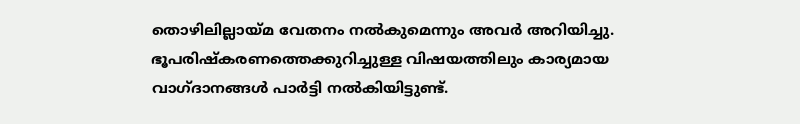തൊഴിലില്ലായ്മ വേതനം നൽകുമെന്നും അവർ അറിയിച്ചു.
ഭൂപരിഷ്കരണത്തെക്കുറിച്ചുള്ള വിഷയത്തിലും കാര്യമായ വാഗ്ദാനങ്ങൾ പാർട്ടി നൽകിയിട്ടുണ്ട്.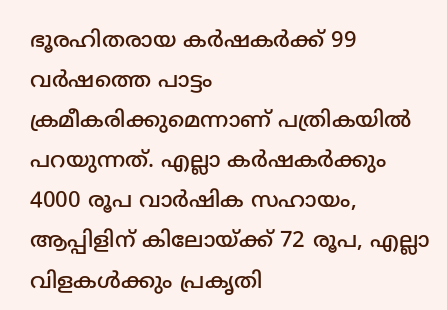ഭൂരഹിതരായ കർഷകർക്ക് 99 വർഷത്തെ പാട്ടം ക്രമീകരിക്കുമെന്നാണ് പത്രികയിൽ പറയുന്നത്. എല്ലാ കർഷകർക്കും 4000 രൂപ വാർഷിക സഹായം, ആപ്പിളിന് കിലോയ്ക്ക് 72 രൂപ, എല്ലാ വിളകൾക്കും പ്രകൃതി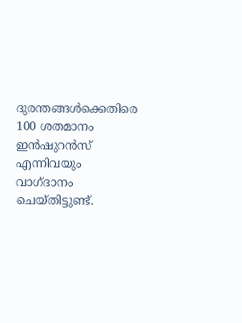ദുരന്തങ്ങൾക്കെതിരെ 100 ശതമാനം ഇൻഷുറൻസ് എന്നിവയും വാഗ്ദാനം ചെയ്തിട്ടുണ്ട്.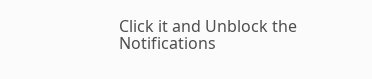Click it and Unblock the Notifications